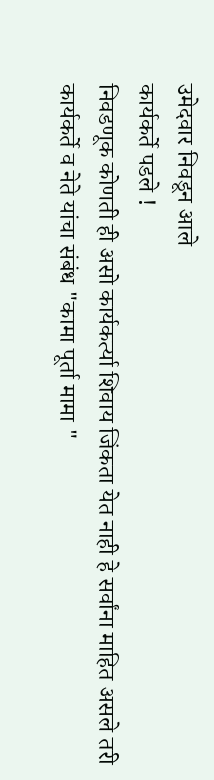उमेदवार निवडून आले
कार्यकर्ते पडले !
निवडणूक कोणती ही असो कार्यकर्त्या शिवाय जिंकता येत नाही हे सर्वांना माहित असले तरी कार्यकर्ते व नेते यांचा संबंध "कामा पूर्ता मामा "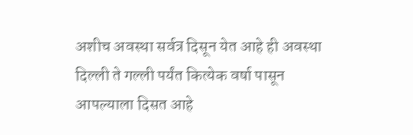अशीच अवस्था सर्वत्र दिसून येत आहे ही अवस्था दिल्ली ते गल्ली पर्यंत कित्येक वर्षा पासून आपल्याला दिसत आहे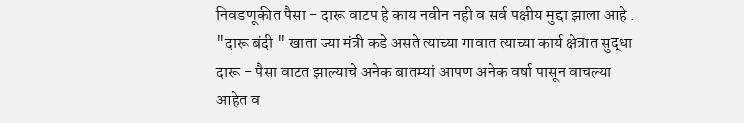निवडणूकीत पैसा - दारू वाटप हे काय नवीन नही व सर्व पक्षीय मुद्दा झाला आहे . "दारू बंदी " खाता ज्या मंत्री कडे असते त्याच्या गावात त्याच्या कार्य क्षेत्रात सुद्धा दारू - पैसा वाटत झाल्याचे अनेक बातम्यां आपण अनेक वर्षा पासून वाचल्या आहेत व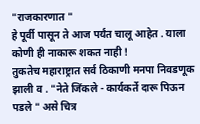"राजकारणात "
हे पूर्वी पासून ते आज पर्यंत चालू आहेत . याला कोणी ही नाकारू शकत नाही !
तुकतेच महाराष्ट्रात सर्व ठिकाणी मनपा निवडणूक झाली व . "नेते जिंकले - कार्यकर्ते दारू पिऊन पडले " असे चित्र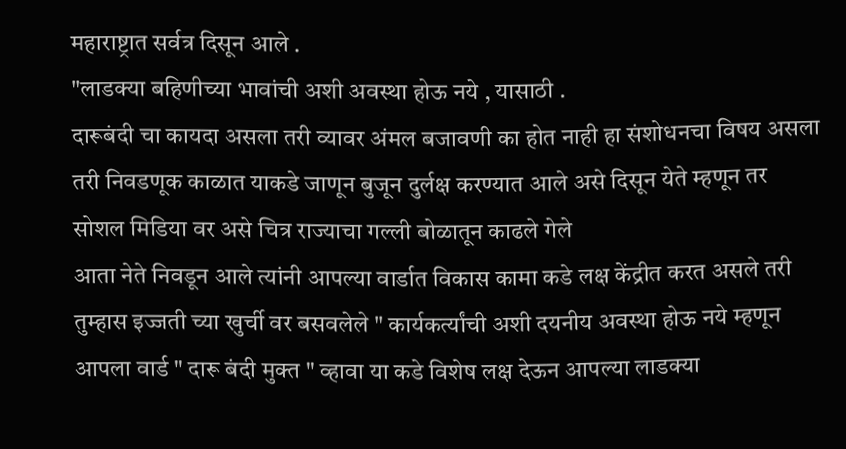महाराष्ट्रात सर्वत्र दिसून आले .
"लाडक्या बहिणीच्या भावांची अशी अवस्था होऊ नये , यासाठी .
दारूबंदी चा कायदा असला तरी व्यावर अंमल बजावणी का होत नाही हा संशोधनचा विषय असला तरी निवडणूक काळात याकडे जाणून बुजून दुर्लक्ष करण्यात आले असे दिसून येते म्हणून तर सोशल मिडिया वर असे चित्र राज्याचा गल्ली बोळातून काढले गेले
आता नेते निवडून आले त्यांनी आपल्या वार्डात विकास कामा कडे लक्ष केंद्रीत करत असले तरी
तुम्हास इज्जती च्या खुर्ची वर बसवलेले " कार्यकर्त्यांची अशी दयनीय अवस्था होऊ नये म्हणून आपला वार्ड " दारू बंदी मुक्त " व्हावा या कडे विशेष लक्ष देऊन आपल्या लाडक्या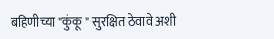बहिणीच्या "कुंकू " सुरक्षित ठेवावे अशी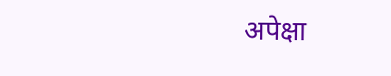अपेक्षा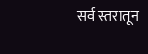सर्व स्तरातून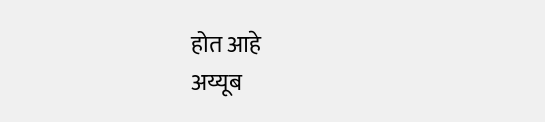होत आहे
अय्यूब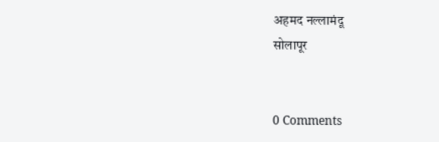अहमद नल्लामंदू
सोलापूर


0 Comments